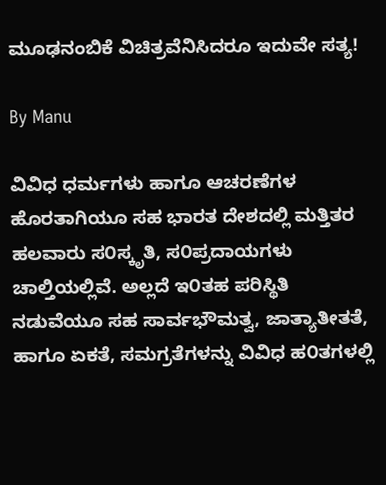ಮೂಢನಂಬಿಕೆ ವಿಚಿತ್ರವೆನಿಸಿದರೂ ಇದುವೇ ಸತ್ಯ!

By Manu

ವಿವಿಧ ಧರ್ಮಗಳು ಹಾಗೂ ಆಚರಣೆಗಳ ಹೊರತಾಗಿಯೂ ಸಹ ಭಾರತ ದೇಶದಲ್ಲಿ ಮತ್ತಿತರ ಹಲವಾರು ಸ೦ಸ್ಕೃತಿ, ಸ೦ಪ್ರದಾಯಗಳು ಚಾಲ್ತಿಯಲ್ಲಿವೆ. ಅಲ್ಲದೆ ಇ೦ತಹ ಪರಿಸ್ಥಿತಿ ನಡುವೆಯೂ ಸಹ ಸಾರ್ವಭೌಮತ್ವ, ಜಾತ್ಯಾತೀತತೆ, ಹಾಗೂ ಏಕತೆ, ಸಮಗ್ರತೆಗಳನ್ನು ವಿವಿಧ ಹ೦ತಗಳಲ್ಲಿ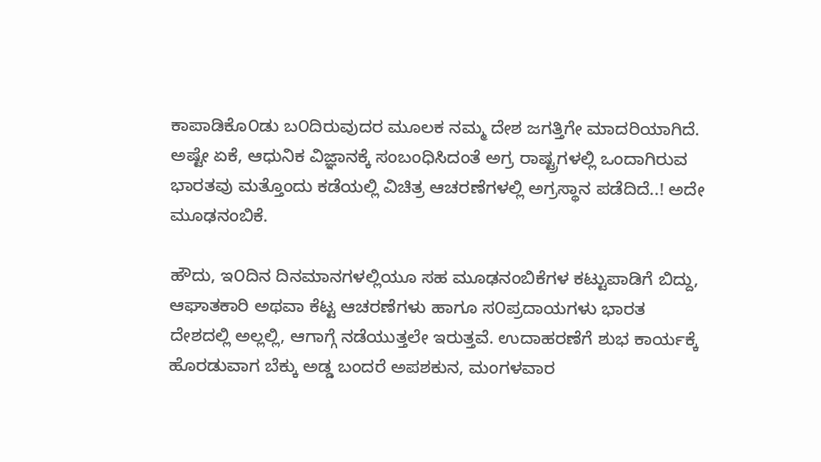ಕಾಪಾಡಿಕೊ೦ಡು ಬ೦ದಿರುವುದರ ಮೂಲಕ ನಮ್ಮ ದೇಶ ಜಗತ್ತಿಗೇ ಮಾದರಿಯಾಗಿದೆ. ಅಷ್ಟೇ ಏಕೆ, ಆಧುನಿಕ ವಿಜ್ಞಾನಕ್ಕೆ ಸಂಬಂಧಿಸಿದಂತೆ ಅಗ್ರ ರಾಷ್ಟ್ರಗಳಲ್ಲಿ ಒಂದಾಗಿರುವ ಭಾರತವು ಮತ್ತೊಂದು ಕಡೆಯಲ್ಲಿ ವಿಚಿತ್ರ ಆಚರಣೆಗಳಲ್ಲಿ ಅಗ್ರಸ್ಥಾನ ಪಡೆದಿದೆ..! ಅದೇ ಮೂಢನಂಬಿಕೆ.

ಹೌದು, ಇ೦ದಿನ ದಿನಮಾನಗಳಲ್ಲಿಯೂ ಸಹ ಮೂಢನಂಬಿಕೆಗಳ ಕಟ್ಟುಪಾಡಿಗೆ ಬಿದ್ದು, ಆಘಾತಕಾರಿ ಅಥವಾ ಕೆಟ್ಟ ಆಚರಣೆಗಳು ಹಾಗೂ ಸ೦ಪ್ರದಾಯಗಳು ಭಾರತ ದೇಶದಲ್ಲಿ ಅಲ್ಲಲ್ಲಿ, ಆಗಾಗ್ಗೆ ನಡೆಯುತ್ತಲೇ ಇರುತ್ತವೆ. ಉದಾಹರಣೆಗೆ ಶುಭ ಕಾರ್ಯಕ್ಕೆ ಹೊರಡುವಾಗ ಬೆಕ್ಕು ಅಡ್ಡ ಬಂದರೆ ಅಪಶಕುನ, ಮಂಗಳವಾರ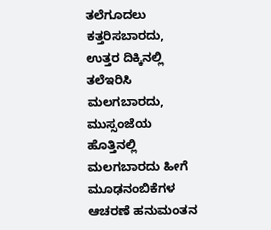ತಲೆಗೂದಲು ಕತ್ತರಿಸಬಾರದು, ಉತ್ತರ ದಿಕ್ಕಿನಲ್ಲಿ ತಲೆಇರಿಸಿ ಮಲಗಬಾರದು, ಮುಸ್ಸಂಜೆಯ ಹೊತ್ತಿನಲ್ಲಿ ಮಲಗಬಾರದು ಹೀಗೆ ಮೂಢನಂಬಿಕೆಗಳ ಆಚರಣೆ ಹನುಮಂತನ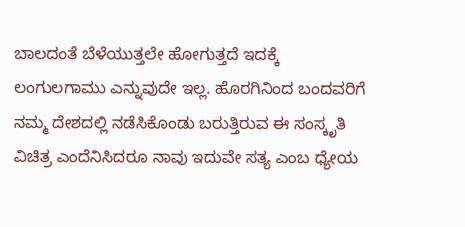ಬಾಲದಂತೆ ಬೆಳೆಯುತ್ತಲೇ ಹೋಗುತ್ತದೆ ಇದಕ್ಕೆ ಲಂಗುಲಗಾಮು ಎನ್ನುವುದೇ ಇಲ್ಲ. ಹೊರಗಿನಿಂದ ಬಂದವರಿಗೆ ನಮ್ಮ ದೇಶದಲ್ಲಿ ನಡೆಸಿಕೊಂಡು ಬರುತ್ತಿರುವ ಈ ಸಂಸ್ಕೃತಿ ವಿಚಿತ್ರ ಎಂದೆನಿಸಿದರೂ ನಾವು ಇದುವೇ ಸತ್ಯ ಎಂಬ ಧ್ಯೇಯ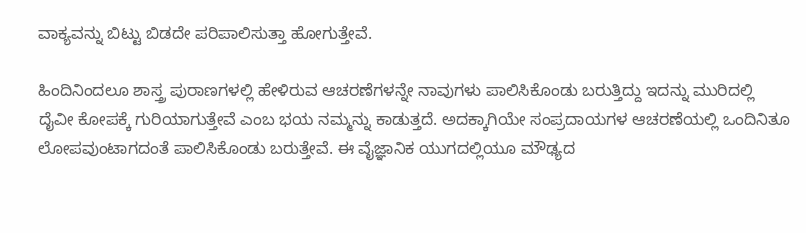ವಾಕ್ಯವನ್ನು ಬಿಟ್ಟು ಬಿಡದೇ ಪರಿಪಾಲಿಸುತ್ತಾ ಹೋಗುತ್ತೇವೆ.

ಹಿಂದಿನಿಂದಲೂ ಶಾಸ್ತ್ರ ಪುರಾಣಗಳಲ್ಲಿ ಹೇಳಿರುವ ಆಚರಣೆಗಳನ್ನೇ ನಾವುಗಳು ಪಾಲಿಸಿಕೊಂಡು ಬರುತ್ತಿದ್ದು ಇದನ್ನು ಮುರಿದಲ್ಲಿ ದೈವೀ ಕೋಪಕ್ಕೆ ಗುರಿಯಾಗುತ್ತೇವೆ ಎಂಬ ಭಯ ನಮ್ಮನ್ನು ಕಾಡುತ್ತದೆ. ಅದಕ್ಕಾಗಿಯೇ ಸಂಪ್ರದಾಯಗಳ ಆಚರಣೆಯಲ್ಲಿ ಒಂದಿನಿತೂ ಲೋಪವುಂಟಾಗದಂತೆ ಪಾಲಿಸಿಕೊಂಡು ಬರುತ್ತೇವೆ. ಈ ವೈಜ್ಞಾನಿಕ ಯುಗದಲ್ಲಿಯೂ ಮೌಢ್ಯದ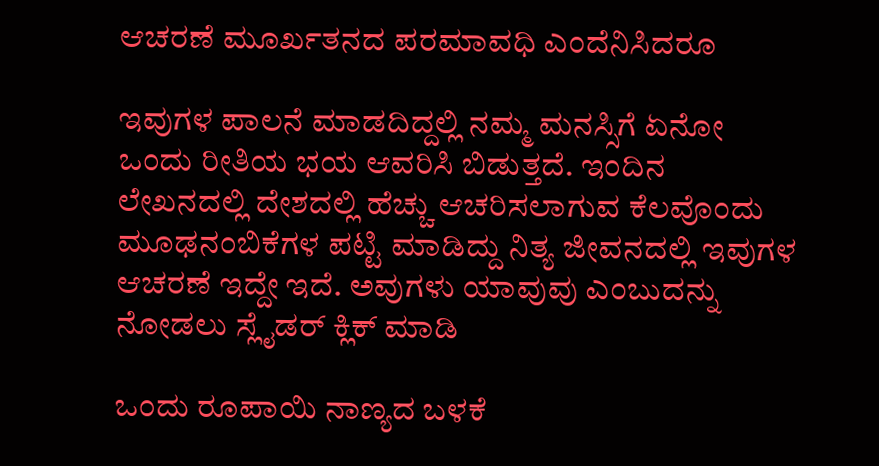ಆಚರಣೆ ಮೂರ್ಖತನದ ಪರಮಾವಧಿ ಎಂದೆನಿಸಿದರೂ

ಇವುಗಳ ಪಾಲನೆ ಮಾಡದಿದ್ದಲ್ಲಿ ನಮ್ಮ ಮನಸ್ಸಿಗೆ ಏನೋ ಒಂದು ರೀತಿಯ ಭಯ ಆವರಿಸಿ ಬಿಡುತ್ತದೆ. ಇಂದಿನ ಲೇಖನದಲ್ಲಿ ದೇಶದಲ್ಲಿ ಹೆಚ್ಚು ಆಚರಿಸಲಾಗುವ ಕೆಲವೊಂದು ಮೂಢನಂಬಿಕೆಗಳ ಪಟ್ಟಿ ಮಾಡಿದ್ದು ನಿತ್ಯ ಜೀವನದಲ್ಲಿ ಇವುಗಳ ಆಚರಣೆ ಇದ್ದೇ ಇದೆ. ಅವುಗಳು ಯಾವುವು ಎಂಬುದನ್ನು ನೋಡಲು ಸ್ಲೈಡರ್ ಕ್ಲಿಕ್ ಮಾಡಿ

ಒಂದು ರೂಪಾಯಿ ನಾಣ್ಯದ ಬಳಕೆ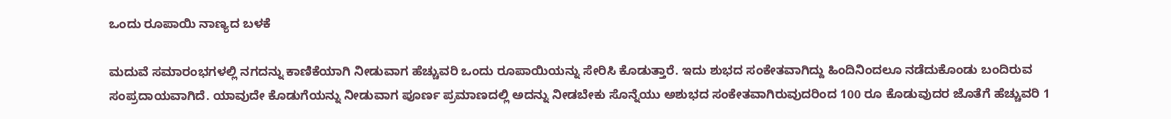ಒಂದು ರೂಪಾಯಿ ನಾಣ್ಯದ ಬಳಕೆ

ಮದುವೆ ಸಮಾರಂಭಗಳಲ್ಲಿ ನಗದನ್ನು ಕಾಣಿಕೆಯಾಗಿ ನೀಡುವಾಗ ಹೆಚ್ಚುವರಿ ಒಂದು ರೂಪಾಯಿಯನ್ನು ಸೇರಿಸಿ ಕೊಡುತ್ತಾರೆ. ಇದು ಶುಭದ ಸಂಕೇತವಾಗಿದ್ದು ಹಿಂದಿನಿಂದಲೂ ನಡೆದುಕೊಂಡು ಬಂದಿರುವ ಸಂಪ್ರದಾಯವಾಗಿದೆ. ಯಾವುದೇ ಕೊಡುಗೆಯನ್ನು ನೀಡುವಾಗ ಪೂರ್ಣ ಪ್ರಮಾಣದಲ್ಲಿ ಅದನ್ನು ನೀಡಬೇಕು ಸೊನ್ನೆಯು ಅಶುಭದ ಸಂಕೇತವಾಗಿರುವುದರಿಂದ 100 ರೂ ಕೊಡುವುದರ ಜೊತೆಗೆ ಹೆಚ್ಚುವರಿ 1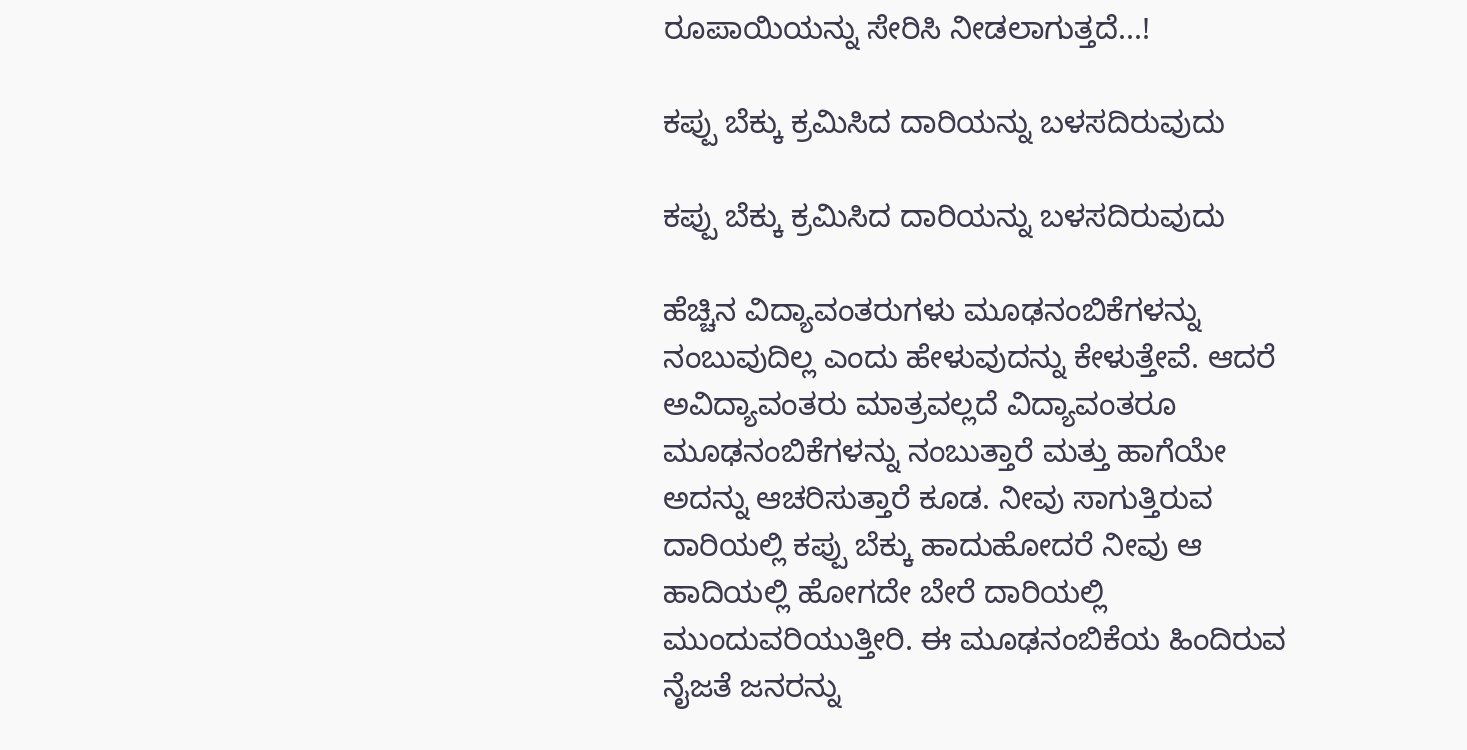ರೂಪಾಯಿಯನ್ನು ಸೇರಿಸಿ ನೀಡಲಾಗುತ್ತದೆ...!

ಕಪ್ಪು ಬೆಕ್ಕು ಕ್ರಮಿಸಿದ ದಾರಿಯನ್ನು ಬಳಸದಿರುವುದು

ಕಪ್ಪು ಬೆಕ್ಕು ಕ್ರಮಿಸಿದ ದಾರಿಯನ್ನು ಬಳಸದಿರುವುದು

ಹೆಚ್ಚಿನ ವಿದ್ಯಾವಂತರುಗಳು ಮೂಢನಂಬಿಕೆಗಳನ್ನು ನಂಬುವುದಿಲ್ಲ ಎಂದು ಹೇಳುವುದನ್ನು ಕೇಳುತ್ತೇವೆ. ಆದರೆ ಅವಿದ್ಯಾವಂತರು ಮಾತ್ರವಲ್ಲದೆ ವಿದ್ಯಾವಂತರೂ ಮೂಢನಂಬಿಕೆಗಳನ್ನು ನಂಬುತ್ತಾರೆ ಮತ್ತು ಹಾಗೆಯೇ ಅದನ್ನು ಆಚರಿಸುತ್ತಾರೆ ಕೂಡ. ನೀವು ಸಾಗುತ್ತಿರುವ ದಾರಿಯಲ್ಲಿ ಕಪ್ಪು ಬೆಕ್ಕು ಹಾದುಹೋದರೆ ನೀವು ಆ ಹಾದಿಯಲ್ಲಿ ಹೋಗದೇ ಬೇರೆ ದಾರಿಯಲ್ಲಿ ಮುಂದುವರಿಯುತ್ತೀರಿ. ಈ ಮೂಢನಂಬಿಕೆಯ ಹಿಂದಿರುವ ನೈಜತೆ ಜನರನ್ನು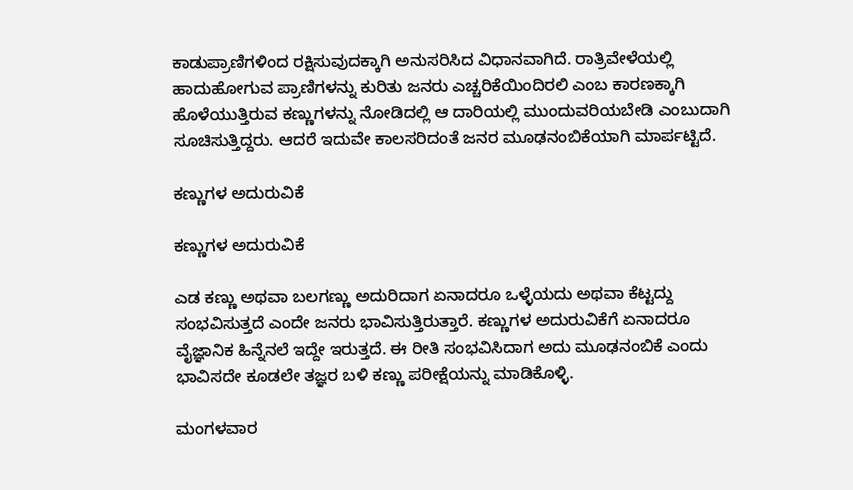ಕಾಡುಪ್ರಾಣಿಗಳಿಂದ ರಕ್ಷಿಸುವುದಕ್ಕಾಗಿ ಅನುಸರಿಸಿದ ವಿಧಾನವಾಗಿದೆ. ರಾತ್ರಿವೇಳೆಯಲ್ಲಿ ಹಾದುಹೋಗುವ ಪ್ರಾಣಿಗಳನ್ನು ಕುರಿತು ಜನರು ಎಚ್ಚರಿಕೆಯಿಂದಿರಲಿ ಎಂಬ ಕಾರಣಕ್ಕಾಗಿ ಹೊಳೆಯುತ್ತಿರುವ ಕಣ್ಣುಗಳನ್ನು ನೋಡಿದಲ್ಲಿ ಆ ದಾರಿಯಲ್ಲಿ ಮುಂದುವರಿಯಬೇಡಿ ಎಂಬುದಾಗಿ ಸೂಚಿಸುತ್ತಿದ್ದರು. ಆದರೆ ಇದುವೇ ಕಾಲಸರಿದಂತೆ ಜನರ ಮೂಢನಂಬಿಕೆಯಾಗಿ ಮಾರ್ಪಟ್ಟಿದೆ.

ಕಣ್ಣುಗಳ ಅದುರುವಿಕೆ

ಕಣ್ಣುಗಳ ಅದುರುವಿಕೆ

ಎಡ ಕಣ್ಣು ಅಥವಾ ಬಲಗಣ್ಣು ಅದುರಿದಾಗ ಏನಾದರೂ ಒಳ್ಳೆಯದು ಅಥವಾ ಕೆಟ್ಟದ್ದು ಸಂಭವಿಸುತ್ತದೆ ಎಂದೇ ಜನರು ಭಾವಿಸುತ್ತಿರುತ್ತಾರೆ. ಕಣ್ಣುಗಳ ಅದುರುವಿಕೆಗೆ ಏನಾದರೂ ವೈಜ್ಞಾನಿಕ ಹಿನ್ನೆನಲೆ ಇದ್ದೇ ಇರುತ್ತದೆ. ಈ ರೀತಿ ಸಂಭವಿಸಿದಾಗ ಅದು ಮೂಢನಂಬಿಕೆ ಎಂದು ಭಾವಿಸದೇ ಕೂಡಲೇ ತಜ್ಞರ ಬಳಿ ಕಣ್ಣು ಪರೀಕ್ಷೆಯನ್ನು ಮಾಡಿಕೊಳ್ಳಿ.

ಮಂಗಳವಾರ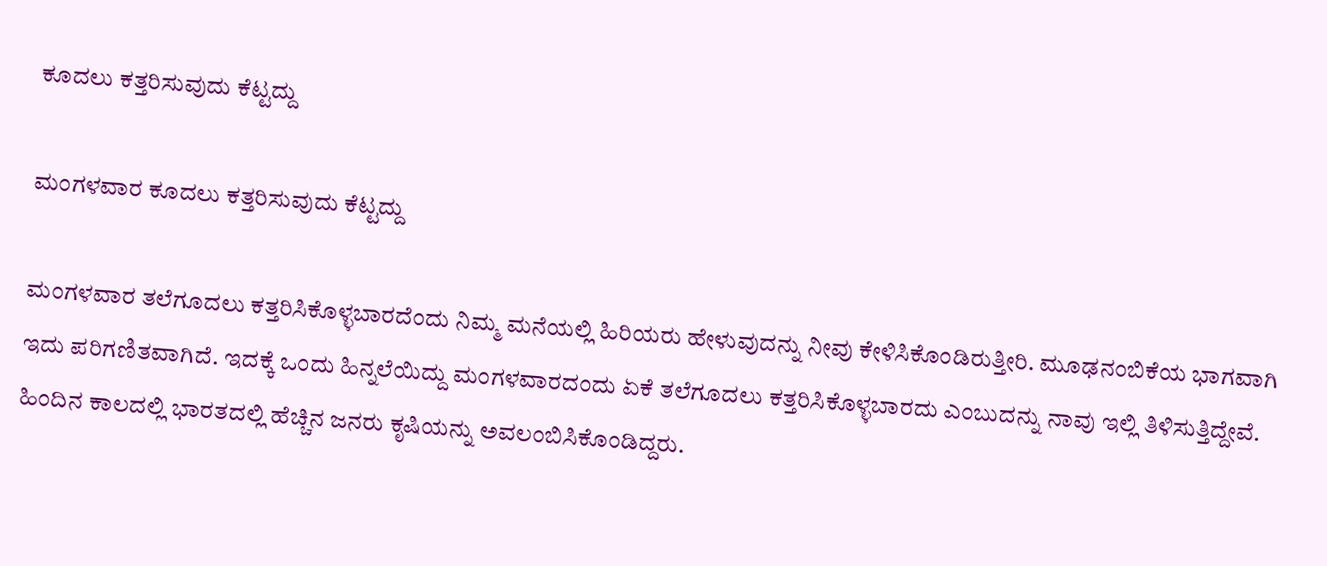ಕೂದಲು ಕತ್ತರಿಸುವುದು ಕೆಟ್ಟದ್ದು

ಮಂಗಳವಾರ ಕೂದಲು ಕತ್ತರಿಸುವುದು ಕೆಟ್ಟದ್ದು

ಮಂಗಳವಾರ ತಲೆಗೂದಲು ಕತ್ತರಿಸಿಕೊಳ್ಳಬಾರದೆಂದು ನಿಮ್ಮ ಮನೆಯಲ್ಲಿ ಹಿರಿಯರು ಹೇಳುವುದನ್ನು ನೀವು ಕೇಳಿಸಿಕೊಂಡಿರುತ್ತೀರಿ. ಮೂಢನಂಬಿಕೆಯ ಭಾಗವಾಗಿ ಇದು ಪರಿಗಣಿತವಾಗಿದೆ. ಇದಕ್ಕೆ ಒಂದು ಹಿನ್ನಲೆಯಿದ್ದು ಮಂಗಳವಾರದಂದು ಏಕೆ ತಲೆಗೂದಲು ಕತ್ತರಿಸಿಕೊಳ್ಳಬಾರದು ಎಂಬುದನ್ನು ನಾವು ಇಲ್ಲಿ ತಿಳಿಸುತ್ತಿದ್ದೇವೆ. ಹಿಂದಿನ ಕಾಲದಲ್ಲಿ ಭಾರತದಲ್ಲಿ ಹೆಚ್ಚಿನ ಜನರು ಕೃಷಿಯನ್ನು ಅವಲಂಬಿಸಿಕೊಂಡಿದ್ದರು.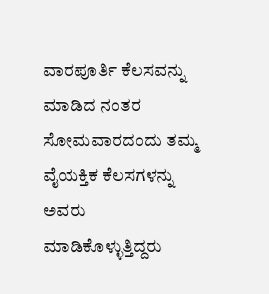ವಾರಪೂರ್ತಿ ಕೆಲಸವನ್ನು ಮಾಡಿದ ನಂತರ ಸೋಮವಾರದಂದು ತಮ್ಮ ವೈಯಕ್ತಿಕ ಕೆಲಸಗಳನ್ನು ಅವರು ಮಾಡಿಕೊಳ್ಳುತ್ತಿದ್ದರು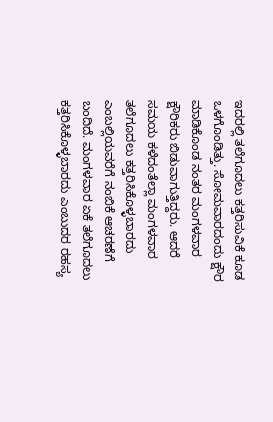ಇದರಲ್ಲಿ ತಲೆಗೂದಲು ಕತ್ತರಿಸುವಿಕೆ ಕೂಡ ಒಳಗೊಂಡಿತ್ತು. ಸೋಮವಾರದಂದು ಕ್ಷೌರ ಮಾಡಿಕೊಂಡ ನಂತರ ಮಂಗಳವಾರ ಕ್ಷೌರಿಕರು ಬಿಡುವಾಗುತ್ತಿದ್ದರು. ಆದರೆ ಸಮಯ ಕಳೆದಂತೆಲ್ಲಾ ಮಂಗಳವಾರ ತಲೆಗೂದಲು ಕತ್ತರಿಸಿಕೊಳ್ಳಬಾರದು ಎಂಬಲ್ಲಿಯವರೆಗೆ ನಂಬಿಕೆ ಆಚರಣೆಗೆ ಬಂದಿದೆ. ಮಂಗಳವಾರ ಏಕೆ ತಲೆಗೂದಲು ಕತ್ತರಿಸಿಕೊಳ್ಳಬಾರದು ಎಂಬುದರ ರಹಸ್ಯ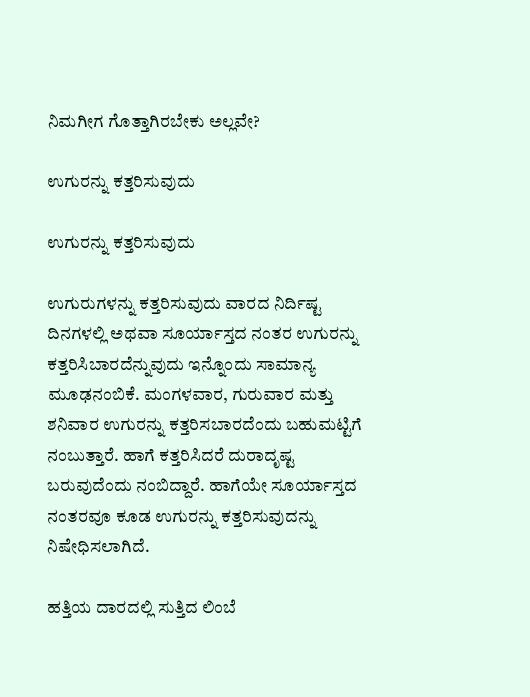ನಿಮಗೀಗ ಗೊತ್ತಾಗಿರಬೇಕು ಅಲ್ಲವೇ?

ಉಗುರನ್ನು ಕತ್ತರಿಸುವುದು

ಉಗುರನ್ನು ಕತ್ತರಿಸುವುದು

ಉಗುರುಗಳನ್ನು ಕತ್ತರಿಸುವುದು ವಾರದ ನಿರ್ದಿಷ್ಟ ದಿನಗಳಲ್ಲಿ ಅಥವಾ ಸೂರ್ಯಾಸ್ತದ ನಂತರ ಉಗುರನ್ನು ಕತ್ತರಿಸಿಬಾರದೆನ್ನುವುದು ಇನ್ನೊಂದು ಸಾಮಾನ್ಯ ಮೂಢನಂಬಿಕೆ. ಮಂಗಳವಾರ, ಗುರುವಾರ ಮತ್ತು ಶನಿವಾರ ಉಗುರನ್ನು ಕತ್ತರಿಸಬಾರದೆಂದು ಬಹುಮಟ್ಟಿಗೆ ನಂಬುತ್ತಾರೆ. ಹಾಗೆ ಕತ್ತರಿಸಿದರೆ ದುರಾದೃಷ್ಟ ಬರುವುದೆಂದು ನಂಬಿದ್ದಾರೆ. ಹಾಗೆಯೇ ಸೂರ್ಯಾಸ್ತದ ನಂತರವೂ ಕೂಡ ಉಗುರನ್ನು ಕತ್ತರಿಸುವುದನ್ನು ನಿಷೇಧಿಸಲಾಗಿದೆ.

ಹತ್ತಿಯ ದಾರದಲ್ಲಿ ಸುತ್ತಿದ ಲಿಂಬೆ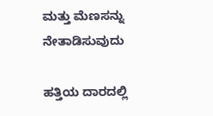ಮತ್ತು ಮೆಣಸನ್ನು ನೇತಾಡಿಸುವುದು

ಹತ್ತಿಯ ದಾರದಲ್ಲಿ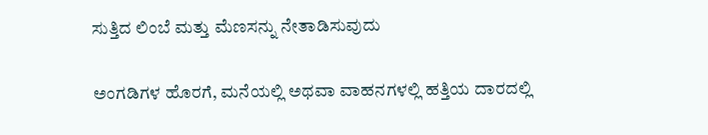ಸುತ್ತಿದ ಲಿಂಬೆ ಮತ್ತು ಮೆಣಸನ್ನು ನೇತಾಡಿಸುವುದು

ಅಂಗಡಿಗಳ ಹೊರಗೆ, ಮನೆಯಲ್ಲಿ ಅಥವಾ ವಾಹನಗಳಲ್ಲಿ ಹತ್ತಿಯ ದಾರದಲ್ಲಿ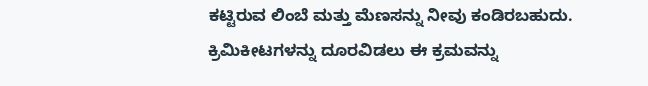ಕಟ್ಟಿರುವ ಲಿಂಬೆ ಮತ್ತು ಮೆಣಸನ್ನು ನೀವು ಕಂಡಿರಬಹುದು. ಕ್ರಿಮಿಕೀಟಗಳನ್ನು ದೂರವಿಡಲು ಈ ಕ್ರಮವನ್ನು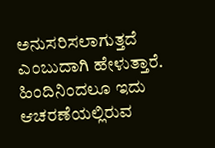ಅನುಸರಿಸಲಾಗುತ್ತದೆ ಎಂಬುದಾಗಿ ಹೇಳುತ್ತಾರೆ. ಹಿಂದಿನಿಂದಲೂ ಇದು ಆಚರಣೆಯಲ್ಲಿರುವ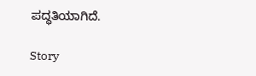ಪದ್ಧತಿಯಾಗಿದೆ.

Story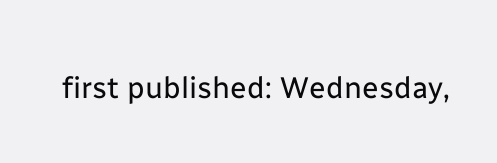first published: Wednesday,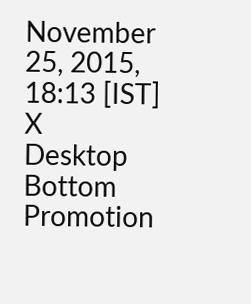November 25, 2015, 18:13 [IST]
X
Desktop Bottom Promotion